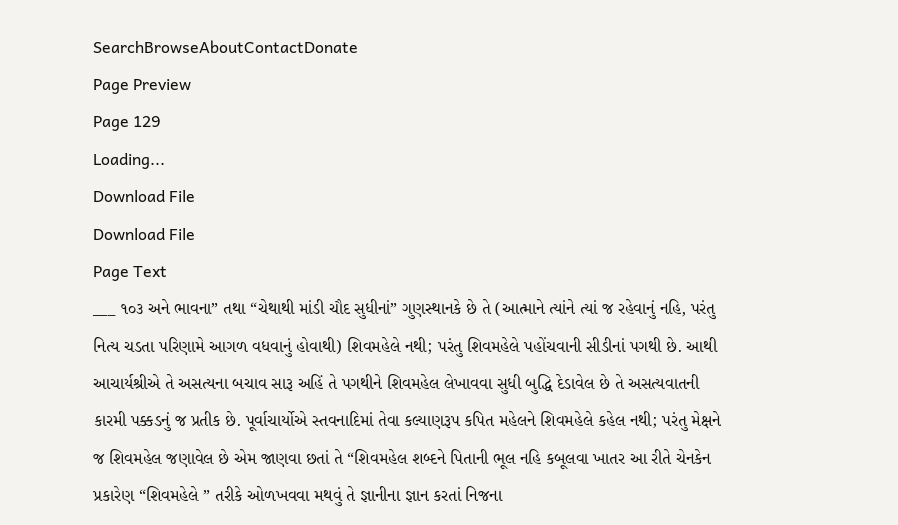SearchBrowseAboutContactDonate
Page Preview
Page 129
Loading...
Download File
Download File
Page Text
___ ૧૦૩ અને ભાવના” તથા “ચેથાથી માંડી ચૌદ સુધીનાં” ગુણસ્થાનકે છે તે (આત્માને ત્યાંને ત્યાં જ રહેવાનું નહિ, પરંતુ નિત્ય ચડતા પરિણામે આગળ વધવાનું હોવાથી) શિવમહેલે નથી; પરંતુ શિવમહેલે પહોંચવાની સીડીનાં પગથી છે. આથી આચાર્યશ્રીએ તે અસત્યના બચાવ સારૂ અહિં તે પગથીને શિવમહેલ લેખાવવા સુધી બુદ્ધિ દેડાવેલ છે તે અસત્યવાતની કારમી પક્કડનું જ પ્રતીક છે. પૂર્વાચાર્યોએ સ્તવનાદિમાં તેવા કલ્યાણરૂપ કપિત મહેલને શિવમહેલે કહેલ નથી; પરંતુ મેક્ષને જ શિવમહેલ જણાવેલ છે એમ જાણવા છતાં તે “શિવમહેલ શબ્દને પિતાની ભૂલ નહિ કબૂલવા ખાતર આ રીતે ચેનકેન પ્રકારેણ “શિવમહેલે ” તરીકે ઓળખવવા મથવું તે જ્ઞાનીના જ્ઞાન કરતાં નિજના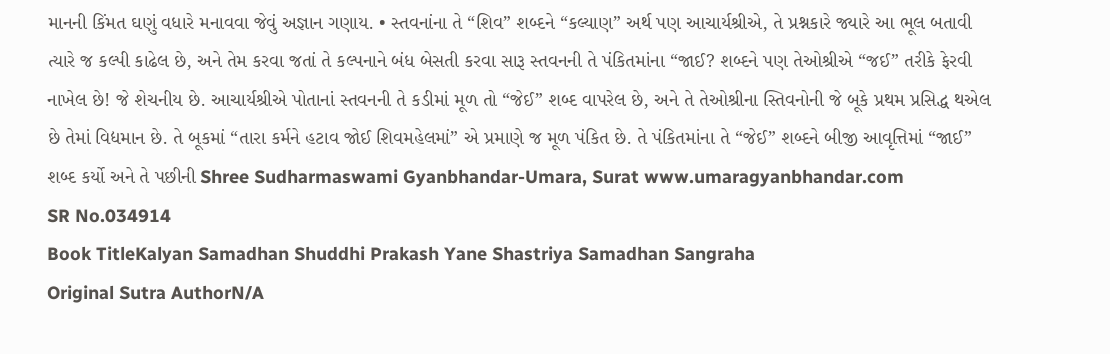માનની કિંમત ઘણું વધારે મનાવવા જેવું અજ્ઞાન ગણાય. • સ્તવનાંના તે “શિવ” શબ્દને “કલ્યાણ” અર્થ પણ આચાર્યશ્રીએ, તે પ્રશ્નકારે જ્યારે આ ભૂલ બતાવી ત્યારે જ કલ્પી કાઢેલ છે, અને તેમ કરવા જતાં તે કલ્પનાને બંધ બેસતી કરવા સારૂ સ્તવનની તે પંકિતમાંના “જાઈ? શબ્દને પણ તેઓશ્રીએ “જઈ” તરીકે ફેરવી નાખેલ છે! જે શેચનીય છે. આચાર્યશ્રીએ પોતાનાં સ્તવનની તે કડીમાં મૂળ તો “જેઈ” શબ્દ વાપરેલ છે, અને તે તેઓશ્રીના સ્તિવનોની જે બૂકે પ્રથમ પ્રસિદ્ધ થએલ છે તેમાં વિદ્યમાન છે. તે બૂકમાં “તારા કર્મને હટાવ જોઈ શિવમહેલમાં” એ પ્રમાણે જ મૂળ પંકિત છે. તે પંકિતમાંના તે “જેઈ” શબ્દને બીજી આવૃત્તિમાં “જાઈ” શબ્દ કર્યો અને તે પછીની Shree Sudharmaswami Gyanbhandar-Umara, Surat www.umaragyanbhandar.com
SR No.034914
Book TitleKalyan Samadhan Shuddhi Prakash Yane Shastriya Samadhan Sangraha
Original Sutra AuthorN/A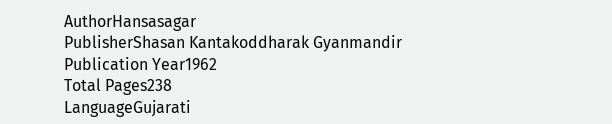AuthorHansasagar
PublisherShasan Kantakoddharak Gyanmandir
Publication Year1962
Total Pages238
LanguageGujarati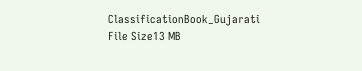ClassificationBook_Gujarati
File Size13 MB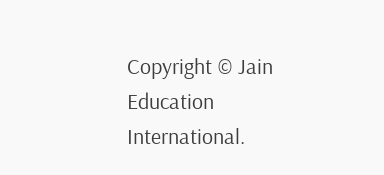Copyright © Jain Education International.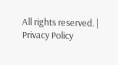All rights reserved. | Privacy Policy